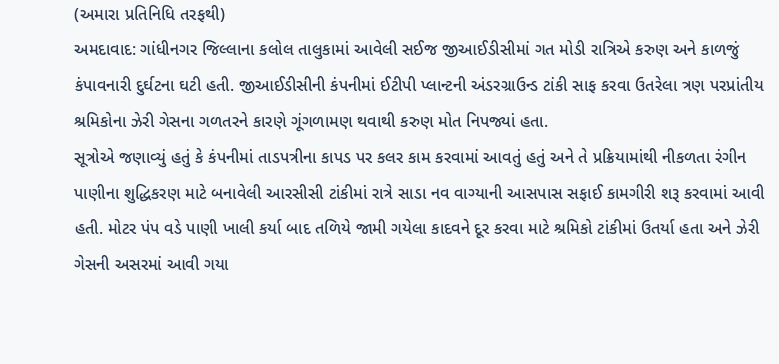(અમારા પ્રતિનિધિ તરફથી)
અમદાવાદ: ગાંધીનગર જિલ્લાના કલોલ તાલુકામાં આવેલી સઈજ જીઆઈડીસીમાં ગત મોડી રાત્રિએ કરુણ અને કાળજું કંપાવનારી દુર્ઘટના ઘટી હતી. જીઆઈડીસીની કંપનીમાં ઈટીપી પ્લાન્ટની અંડરગ્રાઉન્ડ ટાંકી સાફ કરવા ઉતરેલા ત્રણ પરપ્રાંતીય શ્રમિકોના ઝેરી ગેસના ગળતરને કારણે ગૂંગળામણ થવાથી કરુણ મોત નિપજ્યાં હતા.
સૂત્રોએ જણાવ્યું હતું કે કંપનીમાં તાડપત્રીના કાપડ પર કલર કામ કરવામાં આવતું હતું અને તે પ્રક્રિયામાંથી નીકળતા રંગીન પાણીના શુદ્ધિકરણ માટે બનાવેલી આરસીસી ટાંકીમાં રાત્રે સાડા નવ વાગ્યાની આસપાસ સફાઈ કામગીરી શરૂ કરવામાં આવી હતી. મોટર પંપ વડે પાણી ખાલી કર્યા બાદ તળિયે જામી ગયેલા કાદવને દૂર કરવા માટે શ્રમિકો ટાંકીમાં ઉતર્યા હતા અને ઝેરી ગેસની અસરમાં આવી ગયા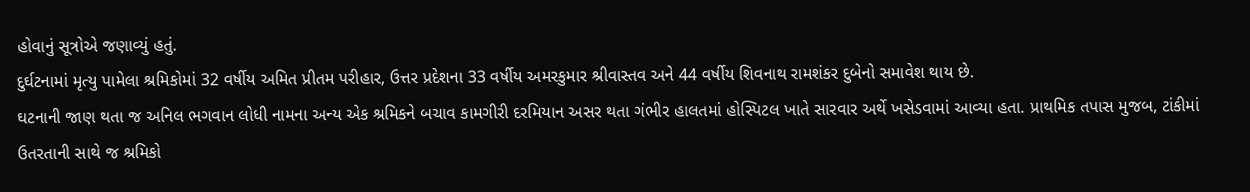હોવાનું સૂત્રોએ જણાવ્યું હતું.
દુર્ઘટનામાં મૃત્યુ પામેલા શ્રમિકોમાં 32 વર્ષીય અમિત પ્રીતમ પરીહાર, ઉત્તર પ્રદેશના 33 વર્ષીય અમરકુમાર શ્રીવાસ્તવ અને 44 વર્ષીય શિવનાથ રામશંકર દુબેનો સમાવેશ થાય છે.
ઘટનાની જાણ થતા જ અનિલ ભગવાન લોધી નામના અન્ય એક શ્રમિકને બચાવ કામગીરી દરમિયાન અસર થતા ગંભીર હાલતમાં હોસ્પિટલ ખાતે સારવાર અર્થે ખસેડવામાં આવ્યા હતા. પ્રાથમિક તપાસ મુજબ, ટાંકીમાં ઉતરતાની સાથે જ શ્રમિકો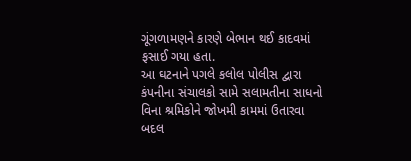ગૂંગળામણને કારણે બેભાન થઈ કાદવમાં ફસાઈ ગયા હતા.
આ ઘટનાને પગલે કલોલ પોલીસ દ્વારા કંપનીના સંચાલકો સામે સલામતીના સાધનો વિના શ્રમિકોને જોખમી કામમાં ઉતારવા બદલ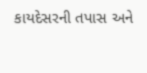કાયદેસરની તપાસ અને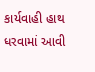કાર્યવાહી હાથ ધરવામાં આવી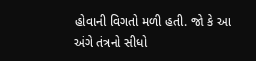હોવાની વિગતો મળી હતી. જો કે આ અંગે તંત્રનો સીધો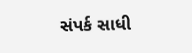સંપર્ક સાધી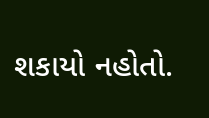શકાયો નહોતો.